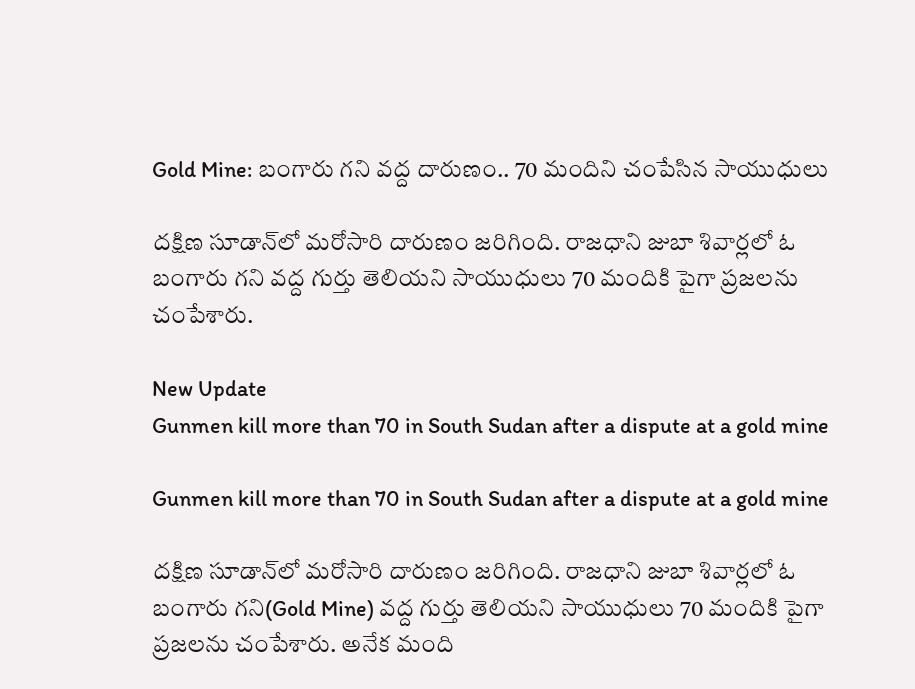Gold Mine: బంగారు గని వద్ద దారుణం.. 70 మందిని చంపేసిన సాయుధులు

దక్షిణ సూడాన్‌లో మరోసారి దారుణం జరిగింది. రాజధాని జుబా శివార్లలో ఓ బంగారు గని వద్ద గుర్తు తెలియని సాయుధులు 70 మందికి పైగా ప్రజలను చంపేశారు.

New Update
Gunmen kill more than 70 in South Sudan after a dispute at a gold mine

Gunmen kill more than 70 in South Sudan after a dispute at a gold mine

దక్షిణ సూడాన్‌లో మరోసారి దారుణం జరిగింది. రాజధాని జుబా శివార్లలో ఓ బంగారు గని(Gold Mine) వద్ద గుర్తు తెలియని సాయుధులు 70 మందికి పైగా ప్రజలను చంపేశారు. అనేక మంది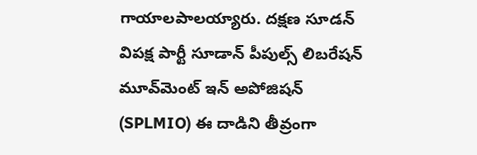గాయాలపాలయ్యారు. దక్షణ సూడన్ విపక్ష పార్టీ సూడాన్ పీపుల్స్ లిబరేషన్ మూవ్‌మెంట్ ఇన్ అపోజిషన్ (SPLMIO) ఈ దాడిని తీవ్రంగా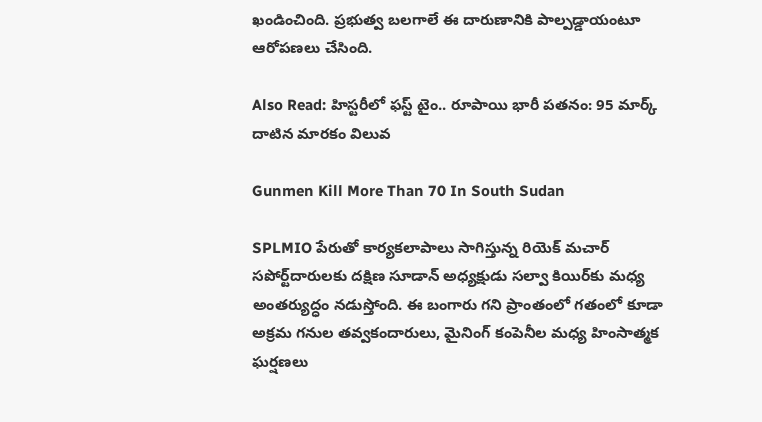ఖండించింది. ప్రభుత్వ బలగాలే ఈ దారుణానికి పాల్పడ్డాయంటూ ఆరోపణలు చేసింది.

Also Read: హిస్టరీలో ఫస్ట్ టైం.. రూపాయి భారీ పతనం: 95 మార్క్ దాటిన మారకం విలువ

Gunmen Kill More Than 70 In South Sudan

SPLMIO పేరుతో కార్యకలాపాలు సాగిస్తున్న రియెక్ మచార్ సపోర్ట్‌దారులకు దక్షిణ సూడాన్ అధ్యక్షుడు సల్వా కియిర్‌కు మధ్య అంతర్యుద్ధం నడుస్తోంది. ఈ బంగారు గని ప్రాంతంలో గతంలో కూడా అక్రమ గనుల తవ్వకందారులు, మైనింగ్ కంపెనీల మధ్య హింసాత్మక ఘర్షణలు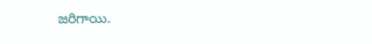జరిగాయి.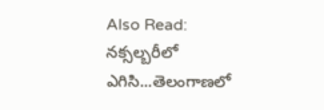Also Read: నక్సల్బరీలో ఎగిసి...తెలంగాణలో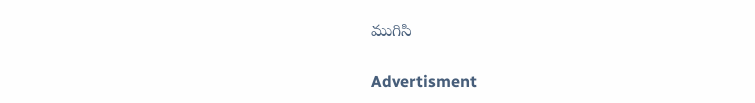ముగిసి

Advertisment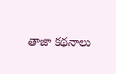తాజా కథనాలు